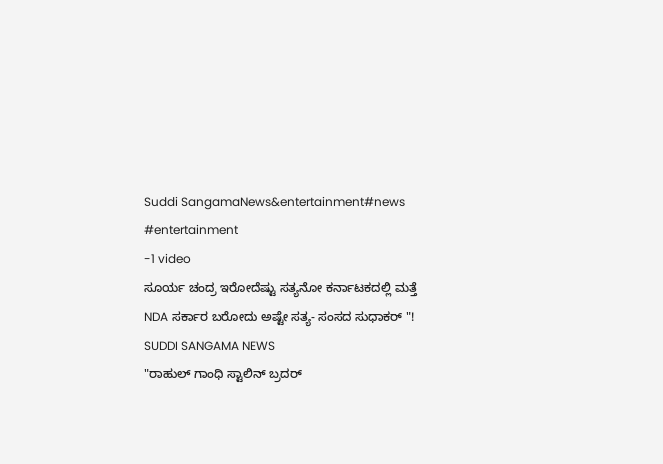Suddi SangamaNews&entertainment#news #entertainment
-1 video
ಸೂರ್ಯ ಚಂದ್ರ ಇರೋದೆಷ್ಟು ಸತ್ಯನೋ ಕರ್ನಾಟಕದಲ್ಲಿ ಮತ್ತೆ NDA ಸರ್ಕಾರ ಬರೋದು ಅಷ್ಟೇ ಸತ್ಯ- ಸಂಸದ ಸುಧಾಕರ್ "!
SUDDI SANGAMA NEWS
"ರಾಹುಲ್ ಗಾಂಧಿ ಸ್ಟಾಲಿನ್ ಬ್ರದರ್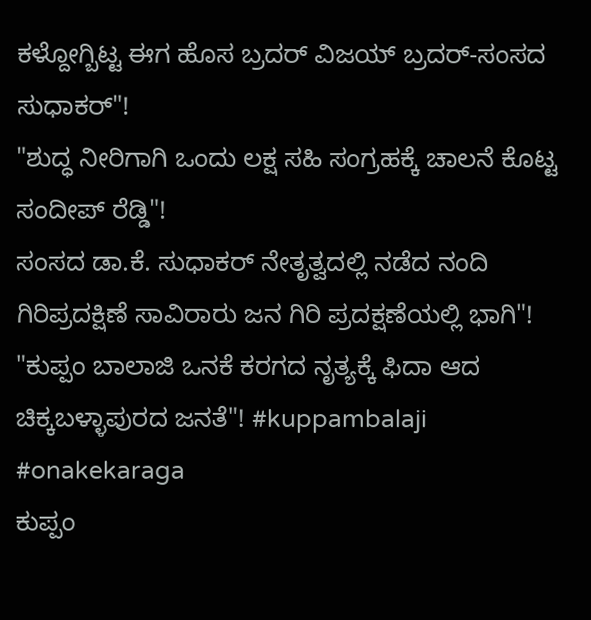ಕಳ್ದೋಗ್ಬಿಟ್ಟ ಈಗ ಹೊಸ ಬ್ರದರ್ ವಿಜಯ್ ಬ್ರದರ್-ಸಂಸದ ಸುಧಾಕರ್"!
"ಶುದ್ಧ ನೀರಿಗಾಗಿ ಒಂದು ಲಕ್ಷ ಸಹಿ ಸಂಗ್ರಹಕ್ಕೆ ಚಾಲನೆ ಕೊಟ್ಟ ಸಂದೀಪ್ ರೆಡ್ಡಿ"!
ಸಂಸದ ಡಾ.ಕೆ. ಸುಧಾಕರ್ ನೇತೃತ್ವದಲ್ಲಿ ನಡೆದ ನಂದಿ ಗಿರಿಪ್ರದಕ್ಷಿಣೆ ಸಾವಿರಾರು ಜನ ಗಿರಿ ಪ್ರದಕ್ಷಣೆಯಲ್ಲಿ ಭಾಗಿ"!
"ಕುಪ್ಪಂ ಬಾಲಾಜಿ ಒನಕೆ ಕರಗದ ನೃತ್ಯಕ್ಕೆ ಫಿದಾ ಆದ ಚಿಕ್ಕಬಳ್ಳಾಪುರದ ಜನತೆ"! #kuppambalaji #onakekaraga
ಕುಪ್ಪಂ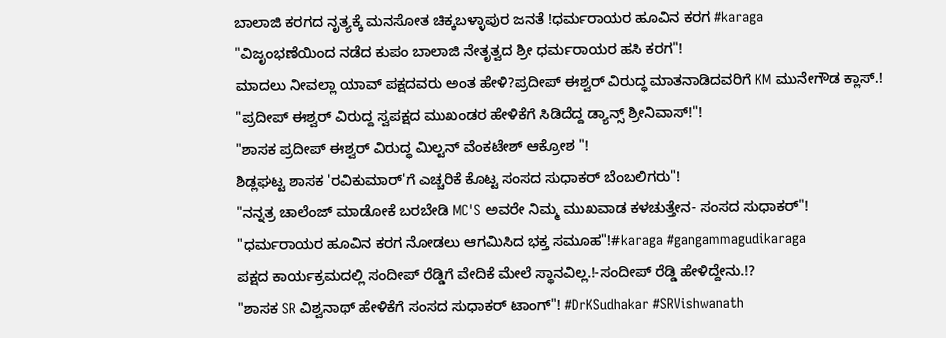ಬಾಲಾಜಿ ಕರಗದ ನೃತ್ಯಕ್ಕೆ ಮನಸೋತ ಚಿಕ್ಕಬಳ್ಳಾಪುರ ಜನತೆ !ಧರ್ಮರಾಯರ ಹೂವಿನ ಕರಗ #karaga
"ವಿಜೃಂಭಣೆಯಿಂದ ನಡೆದ ಕುಪಂ ಬಾಲಾಜಿ ನೇತೃತ್ವದ ಶ್ರೀ ಧರ್ಮರಾಯರ ಹಸಿ ಕರಗ"!
ಮಾದಲು ನೀವಲ್ಲಾ ಯಾವ್ ಪಕ್ಷದವರು ಅಂತ ಹೇಳಿ?ಪ್ರದೀಪ್ ಈಶ್ವರ್ ವಿರುದ್ಧ ಮಾತನಾಡಿದವರಿಗೆ KM ಮುನೇಗೌಡ ಕ್ಲಾಸ್.!
"ಪ್ರದೀಪ್ ಈಶ್ವರ್ ವಿರುದ್ದ ಸ್ವಪಕ್ಷದ ಮುಖಂಡರ ಹೇಳಿಕೆಗೆ ಸಿಡಿದೆದ್ದ ಡ್ಯಾನ್ಸ್ ಶ್ರೀನಿವಾಸ್!"!
"ಶಾಸಕ ಪ್ರದೀಪ್ ಈಶ್ವರ್ ವಿರುದ್ಧ ಮಿಲ್ಟನ್ ವೆಂಕಟೇಶ್ ಆಕ್ರೋಶ "!
ಶಿಡ್ಲಘಟ್ಟ ಶಾಸಕ 'ರವಿಕುಮಾರ್'ಗೆ ಎಚ್ಚರಿಕೆ ಕೊಟ್ಟ ಸಂಸದ ಸುಧಾಕರ್ ಬೆಂಬಲಿಗರು"!
"ನನ್ನತ್ರ ಚಾಲೆಂಜ್ ಮಾಡೋಕೆ ಬರಬೇಡಿ MC'S ಅವರೇ ನಿಮ್ಮ ಮುಖವಾಡ ಕಳಚುತ್ತೇನ- ಸಂಸದ ಸುಧಾಕರ್"!
"ಧರ್ಮರಾಯರ ಹೂವಿನ ಕರಗ ನೋಡಲು ಆಗಮಿಸಿದ ಭಕ್ತ ಸಮೂಹ"!#karaga #gangammagudikaraga
ಪಕ್ಷದ ಕಾರ್ಯಕ್ರಮದಲ್ಲಿ ಸಂದೀಪ್ ರೆಡ್ಡಿಗೆ ವೇದಿಕೆ ಮೇಲೆ ಸ್ಥಾನವಿಲ್ಲ.!-ಸಂದೀಪ್ ರೆಡ್ಡಿ ಹೇಳಿದ್ದೇನು.!?
"ಶಾಸಕ SR ವಿಶ್ವನಾಥ್ ಹೇಳಿಕೆಗೆ ಸಂಸದ ಸುಧಾಕರ್ ಟಾಂಗ್"! #DrKSudhakar #SRVishwanath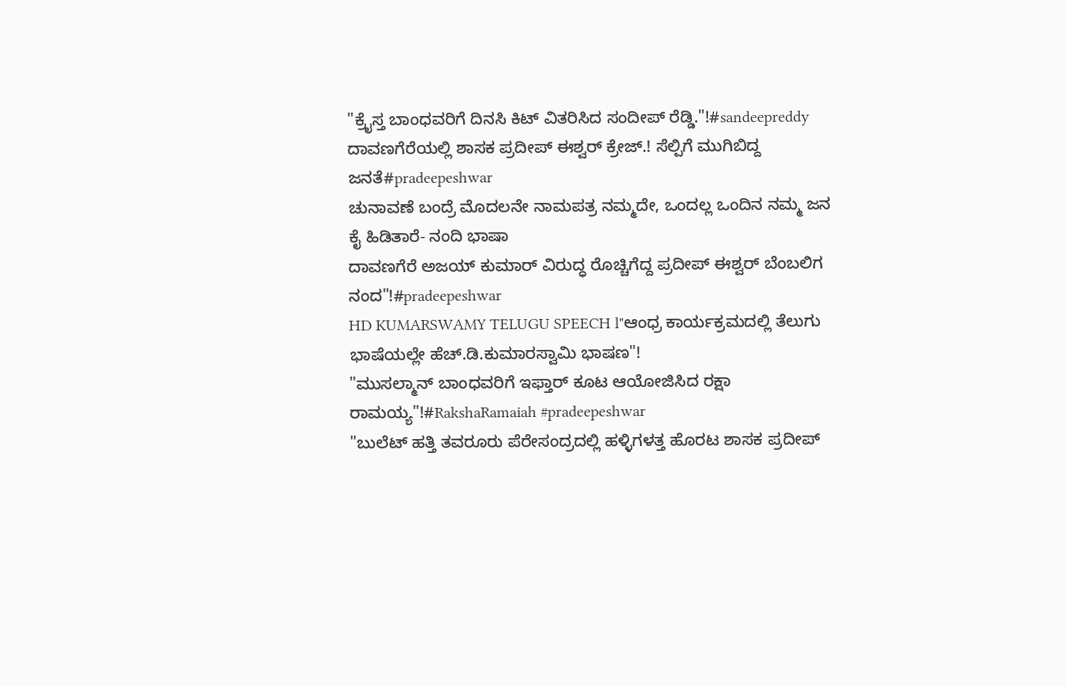"ಕ್ರೈಸ್ತ ಬಾಂಧವರಿಗೆ ದಿನಸಿ ಕಿಟ್ ವಿತರಿಸಿದ ಸಂದೀಪ್ ರೆಡ್ಡಿ."!#sandeepreddy
ದಾವಣಗೆರೆಯಲ್ಲಿ ಶಾಸಕ ಪ್ರದೀಪ್ ಈಶ್ವರ್ ಕ್ರೇಜ್.! ಸೆಲ್ಪಿಗೆ ಮುಗಿಬಿದ್ದ ಜನತೆ#pradeepeshwar
ಚುನಾವಣೆ ಬಂದ್ರೆ ಮೊದಲನೇ ನಾಮಪತ್ರ ನಮ್ಮದೇ, ಒಂದಲ್ಲ ಒಂದಿನ ನಮ್ಮ ಜನ ಕೈ ಹಿಡಿತಾರೆ- ನಂದಿ ಭಾಷಾ
ದಾವಣಗೆರೆ ಅಜಯ್ ಕುಮಾರ್ ವಿರುದ್ಧ ರೊಚ್ಚಿಗೆದ್ದ ಪ್ರದೀಪ್ ಈಶ್ವರ್ ಬೆಂಬಲಿಗ ನಂದ"!#pradeepeshwar
HD KUMARSWAMY TELUGU SPEECH l"ಆಂಧ್ರ ಕಾರ್ಯಕ್ರಮದಲ್ಲಿ ತೆಲುಗು ಭಾಷೆಯಲ್ಲೇ ಹೆಚ್.ಡಿ.ಕುಮಾರಸ್ವಾಮಿ ಭಾಷಣ"!
"ಮುಸಲ್ಮಾನ್ ಬಾಂಧವರಿಗೆ ಇಫ್ತಾರ್ ಕೂಟ ಆಯೋಜಿಸಿದ ರಕ್ಷಾ ರಾಮಯ್ಯ"!#RakshaRamaiah #pradeepeshwar
"ಬುಲೆಟ್ ಹತ್ತಿ ತವರೂರು ಪೆರೇಸಂದ್ರದಲ್ಲಿ ಹಳ್ಳಿಗಳತ್ತ ಹೊರಟ ಶಾಸಕ ಪ್ರದೀಪ್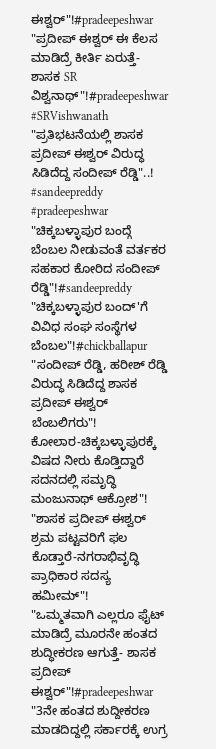ಈಶ್ವರ್"!#pradeepeshwar
"ಪ್ರದೀಪ್ ಈಶ್ವರ್ ಈ ಕೆಲಸ ಮಾಡಿದ್ರೆ ಕೀರ್ತಿ ಏರುತ್ತೆ-ಶಾಸಕ SR ವಿಶ್ವನಾಥ್"!#pradeepeshwar #SRVishwanath
"ಪ್ರತಿಭಟನೆಯಲ್ಲಿ ಶಾಸಕ ಪ್ರದೀಪ್ ಈಶ್ವರ್ ವಿರುದ್ಧ ಸಿಡಿದೆದ್ದ ಸಂದೀಪ್ ರೆಡ್ಡಿ"..! #sandeepreddy #pradeepeshwar
"ಚಿಕ್ಕಬಳ್ಳಾಪುರ ಬಂದ್ಗೆ ಬೆಂಬಲ ನೀಡುವಂತೆ ವರ್ತಕರ ಸಹಕಾರ ಕೋರಿದ ಸಂದೀಪ್ ರೆಡ್ಡಿ"!#sandeepreddy
"ಚಿಕ್ಕಬಳ್ಳಾಪುರ ಬಂದ್'ಗೆ ವಿವಿಧ ಸಂಘ ಸಂಸ್ಥೆಗಳ ಬೆಂಬಲ"!#chickballapur
"ಸಂದೀಪ್ ರೆಡ್ಡಿ, ಹರೀಶ್ ರೆಡ್ಡಿ ವಿರುದ್ಧ ಸಿಡಿದೆದ್ದ ಶಾಸಕ ಪ್ರದೀಪ್ ಈಶ್ವರ್ ಬೆಂಬಲಿಗರು"!
ಕೋಲಾರ-ಚಿಕ್ಕಬಳ್ಳಾಪುರಕ್ಕೆ ವಿಷದ ನೀರು ಕೊಡ್ತಿದ್ದಾರೆ ಸದನದಲ್ಲಿ ಸಮೃದ್ಧಿ ಮಂಜುನಾಥ್ ಆಕ್ರೋಶ"!
"ಶಾಸಕ ಪ್ರದೀಪ್ ಈಶ್ವರ್ ಶ್ರಮ ಪಟ್ಟವರಿಗೆ ಫಲ ಕೊಡ್ತಾರೆ-ನಗರಾಭಿವೃದ್ಧಿ ಪ್ರಾಧಿಕಾರ ಸದಸ್ಯ ಹಮೀಮ್"!
"ಒಮ್ಮತವಾಗಿ ಎಲ್ಲರೂ ಫೈಟ್ ಮಾಡಿದ್ರೆ ಮೂರನೇ ಹಂತದ ಶುದ್ಧೀಕರಣ ಆಗುತ್ತೆ- ಶಾಸಕ ಪ್ರದೀಪ್ ಈಶ್ವರ್"!#pradeepeshwar
"3ನೇ ಹಂತದ ಶುದ್ದೀಕರಣ ಮಾಡದಿದ್ದಲ್ಲಿ ಸರ್ಕಾರಕ್ಕೆ ಉಗ್ರ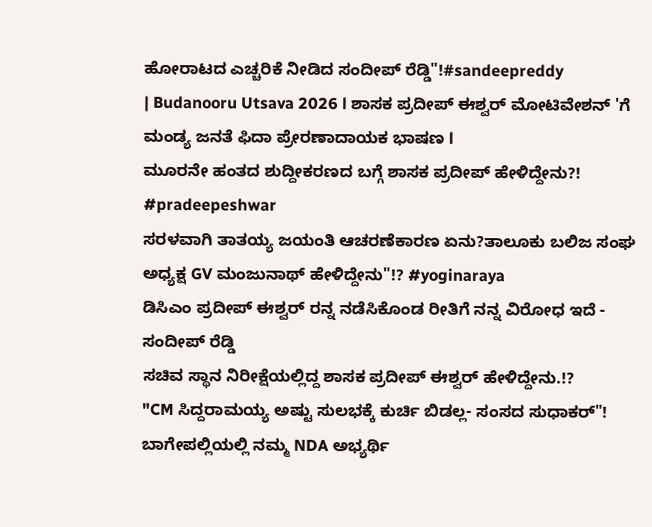ಹೋರಾಟದ ಎಚ್ಚರಿಕೆ ನೀಡಿದ ಸಂದೀಪ್ ರೆಡ್ಡಿ"!#sandeepreddy
| Budanooru Utsava 2026 l ಶಾಸಕ ಪ್ರದೀಪ್ ಈಶ್ವರ್ ಮೋಟಿವೇಶನ್ 'ಗೆ ಮಂಡ್ಯ ಜನತೆ ಫಿದಾ ಪ್ರೇರಣಾದಾಯಕ ಭಾಷಣ l
ಮೂರನೇ ಹಂತದ ಶುದ್ದೀಕರಣದ ಬಗ್ಗೆ ಶಾಸಕ ಪ್ರದೀಪ್ ಹೇಳಿದ್ದೇನು?! #pradeepeshwar
ಸರಳವಾಗಿ ತಾತಯ್ಯ ಜಯಂತಿ ಆಚರಣೆಕಾರಣ ಏನು?ತಾಲೂಕು ಬಲಿಜ ಸಂಘ ಅಧ್ಯಕ್ಷ GV ಮಂಜುನಾಥ್ ಹೇಳಿದ್ದೇನು"!? #yoginaraya
ಡಿಸಿಎಂ ಪ್ರದೀಪ್ ಈಶ್ವರ್ ರನ್ನ ನಡೆಸಿಕೊಂಡ ರೀತಿಗೆ ನನ್ನ ವಿರೋಧ ಇದೆ - ಸಂದೀಪ್ ರೆಡ್ಡಿ
ಸಚಿವ ಸ್ಥಾನ ನಿರೀಕ್ಷೆಯಲ್ಲಿದ್ದ ಶಾಸಕ ಪ್ರದೀಪ್ ಈಶ್ವರ್ ಹೇಳಿದ್ದೇನು.!?
"CM ಸಿದ್ದರಾಮಯ್ಯ ಅಷ್ಟು ಸುಲಭಕ್ಕೆ ಕುರ್ಚಿ ಬಿಡಲ್ಲ- ಸಂಸದ ಸುಧಾಕರ್"!
ಬಾಗೇಪಲ್ಲಿಯಲ್ಲಿ ನಮ್ಮ NDA ಅಭ್ಯರ್ಥಿ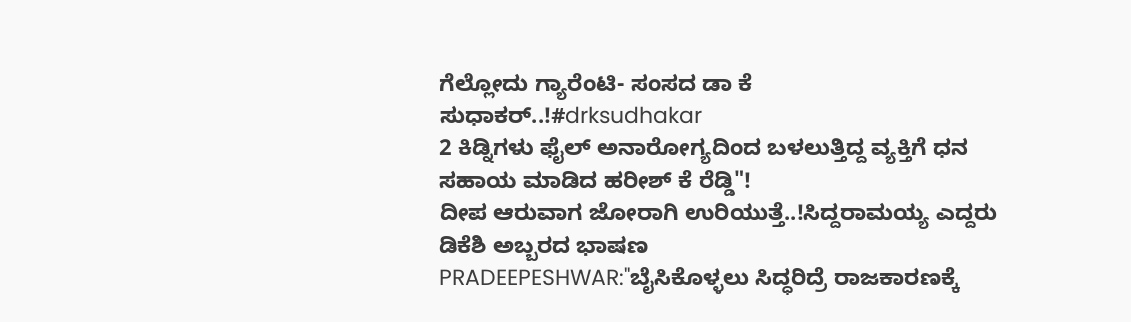ಗೆಲ್ಲೋದು ಗ್ಯಾರೆಂಟಿ- ಸಂಸದ ಡಾ ಕೆ ಸುಧಾಕರ್..!#drksudhakar
2 ಕಿಡ್ನಿಗಳು ಫೈಲ್ ಅನಾರೋಗ್ಯದಿಂದ ಬಳಲುತ್ತಿದ್ದ ವ್ಯಕ್ತಿಗೆ ಧನ ಸಹಾಯ ಮಾಡಿದ ಹರೀಶ್ ಕೆ ರೆಡ್ಡಿ"!
ದೀಪ ಆರುವಾಗ ಜೋರಾಗಿ ಉರಿಯುತ್ತೆ..!ಸಿದ್ದರಾಮಯ್ಯ ಎದ್ದರು ಡಿಕೆಶಿ ಅಬ್ಬರದ ಭಾಷಣ
PRADEEPESHWAR:"ಬೈಸಿಕೊಳ್ಳಲು ಸಿದ್ಧರಿದ್ರೆ ರಾಜಕಾರಣಕ್ಕೆ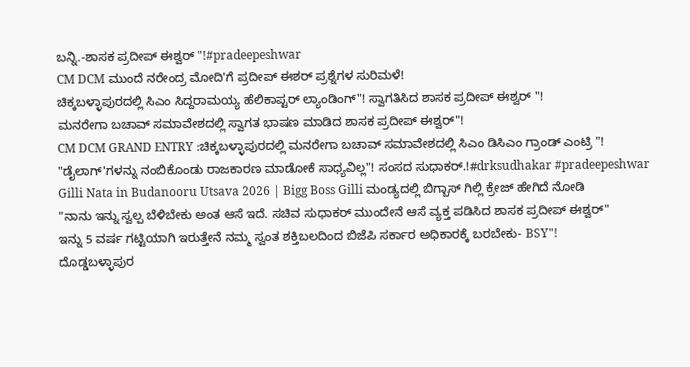ಬನ್ನಿ.-ಶಾಸಕ ಪ್ರದೀಪ್ ಈಶ್ವರ್ "!#pradeepeshwar
CM DCM ಮುಂದೆ ನರೇಂದ್ರ ಮೋದಿ'ಗೆ ಪ್ರದೀಪ್ ಈಶರ್ ಪ್ರಶ್ನೆಗಳ ಸುರಿಮಳೆ!
ಚಿಕ್ಕಬಳ್ಳಾಪುರದಲ್ಲಿ ಸಿಎಂ ಸಿದ್ದರಾಮಯ್ಯ ಹೆಲಿಕಾಪ್ಟರ್ ಲ್ಯಾಂಡಿಂಗ್"! ಸ್ವಾಗತಿಸಿದ ಶಾಸಕ ಪ್ರದೀಪ್ ಈಶ್ವರ್ "!
ಮನರೇಗಾ ಬಚಾವ್ ಸಮಾವೇಶದಲ್ಲಿ ಸ್ವಾಗತ ಭಾಷಣ ಮಾಡಿದ ಶಾಸಕ ಪ್ರದೀಪ್ ಈಶ್ವರ್"!
CM DCM GRAND ENTRY :ಚಿಕ್ಕಬಳ್ಳಾಪುರದಲ್ಲಿ ಮನರೇಗಾ ಬಚಾವ್ ಸಮಾವೇಶದಲ್ಲಿ ಸಿಎಂ ಡಿಸಿಎಂ ಗ್ರಾಂಡ್ ಎಂಟ್ರಿ "!
"ಡೈಲಾಗ್'ಗಳನ್ನು ನಂಬಿಕೊಂಡು ರಾಜಕಾರಣ ಮಾಡೋಕೆ ಸಾಧ್ಯವಿಲ್ಲ"! ಸಂಸದ ಸುಧಾಕರ್.!#drksudhakar #pradeepeshwar
Gilli Nata in Budanooru Utsava 2026 | Bigg Boss Gilli ಮಂಡ್ಯದಲ್ಲಿ ಬಿಗ್ಬಾಸ್ ಗಿಲ್ಲಿ ಕ್ರೇಜ್ ಹೇಗಿದೆ ನೋಡಿ
"ನಾನು ಇನ್ನು ಸ್ವಲ್ಪ ಬೆಳಿಬೇಕು ಅಂತ ಆಸೆ ಇದೆ. ಸಚಿವ ಸುಧಾಕರ್ ಮುಂದೇನೆ ಆಸೆ ವ್ಯಕ್ತ ಪಡಿಸಿದ ಶಾಸಕ ಪ್ರದೀಪ್ ಈಶ್ವರ್"
ಇನ್ನು 5 ವರ್ಷ ಗಟ್ಟಿಯಾಗಿ ಇರುತ್ತೇನೆ ನಮ್ಮ ಸ್ವಂತ ಶಕ್ತಿಬಲದಿಂದ ಬಿಜೆಪಿ ಸರ್ಕಾರ ಅಧಿಕಾರಕ್ಕೆ ಬರಬೇಕು- BSY"!
ದೊಡ್ಡಬಳ್ಳಾಪುರ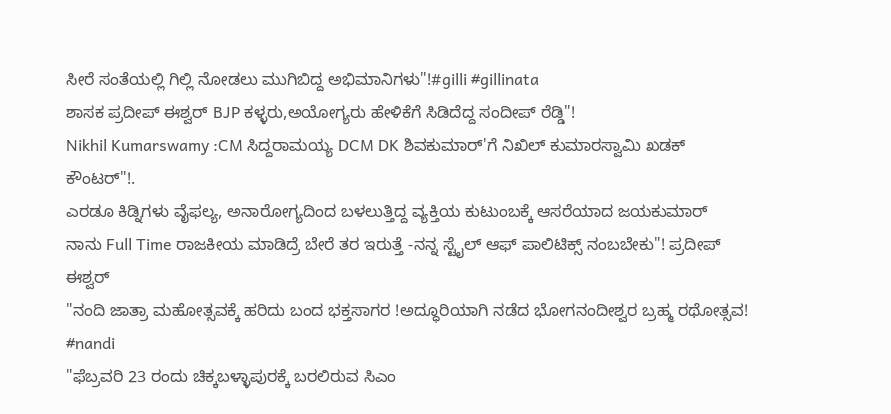ಸೀರೆ ಸಂತೆಯಲ್ಲಿ ಗಿಲ್ಲಿ ನೋಡಲು ಮುಗಿಬಿದ್ದ ಅಭಿಮಾನಿಗಳು"!#gilli #gillinata
ಶಾಸಕ ಪ್ರದೀಪ್ ಈಶ್ವರ್ BJP ಕಳ್ಳರು,ಅಯೋಗ್ಯರು ಹೇಳಿಕೆಗೆ ಸಿಡಿದೆದ್ದ ಸಂದೀಪ್ ರೆಡ್ಡಿ"!
Nikhil Kumarswamy :CM ಸಿದ್ದರಾಮಯ್ಯ DCM DK ಶಿವಕುಮಾರ್'ಗೆ ನಿಖಿಲ್ ಕುಮಾರಸ್ವಾಮಿ ಖಡಕ್ ಕೌಂಟರ್"!.
ಎರಡೂ ಕಿಡ್ನಿಗಳು ವೈಫಲ್ಯ, ಅನಾರೋಗ್ಯದಿಂದ ಬಳಲುತ್ತಿದ್ದ ವ್ಯಕ್ತಿಯ ಕುಟುಂಬಕ್ಕೆ ಆಸರೆಯಾದ ಜಯಕುಮಾರ್
ನಾನು Full Time ರಾಜಕೀಯ ಮಾಡಿದ್ರೆ ಬೇರೆ ತರ ಇರುತ್ತೆ -ನನ್ನ ಸ್ಟೈಲ್ ಆಫ್ ಪಾಲಿಟಿಕ್ಸ್ ನಂಬಬೇಕು"! ಪ್ರದೀಪ್ ಈಶ್ವರ್
"ನಂದಿ ಜಾತ್ರಾ ಮಹೋತ್ಸವಕ್ಕೆ ಹರಿದು ಬಂದ ಭಕ್ತಸಾಗರ !ಅದ್ಧೂರಿಯಾಗಿ ನಡೆದ ಭೋಗನಂದೀಶ್ವರ ಬ್ರಹ್ಮ ರಥೋತ್ಸವ! #nandi
"ಫೆಬ್ರವರಿ 23 ರಂದು ಚಿಕ್ಕಬಳ್ಳಾಪುರಕ್ಕೆ ಬರಲಿರುವ ಸಿಎಂ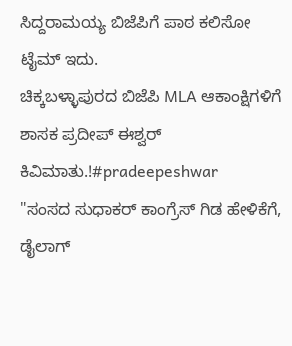ಸಿದ್ದರಾಮಯ್ಯ ಬಿಜೆಪಿಗೆ ಪಾಠ ಕಲಿಸೋ ಟೈಮ್ ಇದು.
ಚಿಕ್ಕಬಳ್ಳಾಪುರದ ಬಿಜೆಪಿ MLA ಆಕಾಂಕ್ಷಿಗಳಿಗೆ ಶಾಸಕ ಪ್ರದೀಪ್ ಈಶ್ವರ್ ಕಿವಿಮಾತು.!#pradeepeshwar
"ಸಂಸದ ಸುಧಾಕರ್ ಕಾಂಗ್ರೆಸ್ ಗಿಡ ಹೇಳಿಕೆಗೆ, ಡೈಲಾಗ್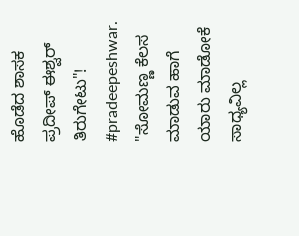ಹೊಡೆದ ಶಾಸಕ ಪ್ರದೀಪ್ ಈಶ್ವರ್ ತಿರುಗೇಟು"! #pradeepeshwar.
"ಸೋಮಣ್ಣ ಕೆಲಸ ಮಾಡುವ ಹಾಗೆ ಯಾರು ಮಾಡೋಕೆ ಸಾಧ್ಯವಿಲ್ಲ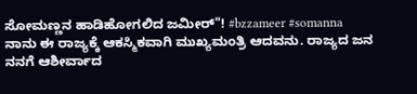ಸೋಮಣ್ಣನ ಹಾಡಿಹೋಗಲಿದ ಜಮೀರ್"! #bzzameer #somanna
ನಾನು ಈ ರಾಜ್ಯಕ್ಕೆ ಆಕಸ್ಮಿಕವಾಗಿ ಮುಖ್ಯಮಂತ್ರಿ ಆದವನು. ರಾಜ್ಯದ ಜನ ನನಗೆ ಆಶೀರ್ವಾದ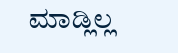ಮಾಡ್ಲಿಲ್ಲ